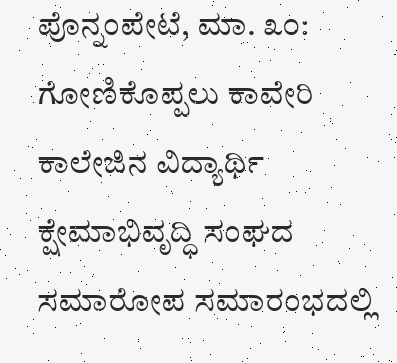ಪೊನ್ನಂಪೇಟೆ, ಮಾ. ೩೦: ಗೋಣಿಕೊಪ್ಪಲು ಕಾವೇರಿ ಕಾಲೇಜಿನ ವಿದ್ಯಾರ್ಥಿ ಕ್ಷೇಮಾಭಿವೃದ್ಧಿ ಸಂಘದ ಸಮಾರೋಪ ಸಮಾರಂಭದಲ್ಲಿ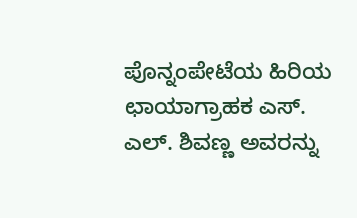ಪೊನ್ನಂಪೇಟೆಯ ಹಿರಿಯ ಛಾಯಾಗ್ರಾಹಕ ಎಸ್. ಎಲ್. ಶಿವಣ್ಣ ಅವರನ್ನು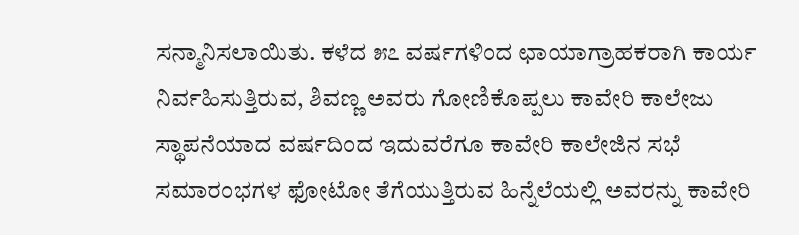ಸನ್ಮಾನಿಸಲಾಯಿತು. ಕಳೆದ ೫೭ ವರ್ಷಗಳಿಂದ ಛಾಯಾಗ್ರಾಹಕರಾಗಿ ಕಾರ್ಯ ನಿರ್ವಹಿಸುತ್ತಿರುವ, ಶಿವಣ್ಣ ಅವರು ಗೋಣಿಕೊಪ್ಪಲು ಕಾವೇರಿ ಕಾಲೇಜು ಸ್ಥಾಪನೆಯಾದ ವರ್ಷದಿಂದ ಇದುವರೆಗೂ ಕಾವೇರಿ ಕಾಲೇಜಿನ ಸಭೆ ಸಮಾರಂಭಗಳ ಫೋಟೋ ತೆಗೆಯುತ್ತಿರುವ ಹಿನ್ನೆಲೆಯಲ್ಲಿ ಅವರನ್ನು ಕಾವೇರಿ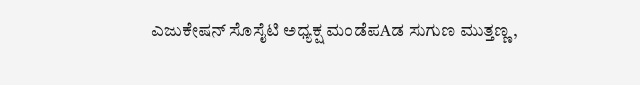ಎಜುಕೇಷನ್ ಸೊಸೈಟಿ ಅಧ್ಯಕ್ಷ ಮಂಡೆಪAಡ ಸುಗುಣ ಮುತ್ತಣ್ಣ,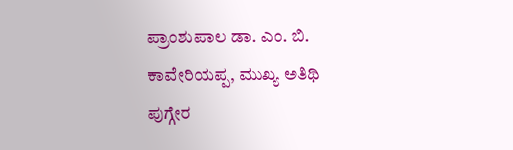ಪ್ರಾಂಶುಪಾಲ ಡಾ. ಎಂ. ಬಿ. ಕಾವೇರಿಯಪ್ಪ, ಮುಖ್ಯ ಅತಿಥಿ ಪುಗ್ಗೇರ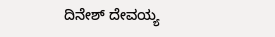ದಿನೇಶ್ ದೇವಯ್ಯ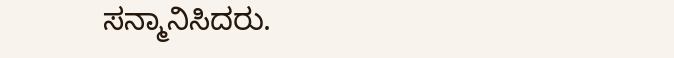ಸನ್ಮಾನಿಸಿದರು.